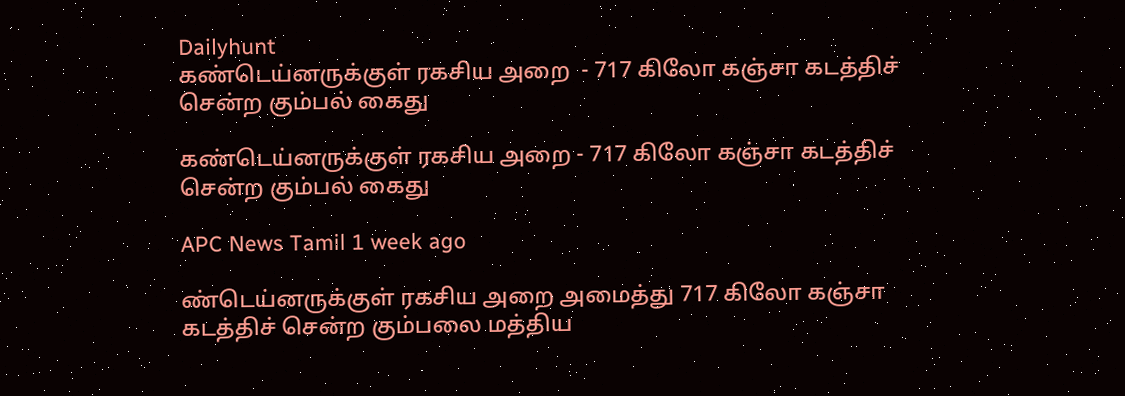Dailyhunt
கண்டெய்னருக்குள் ரகசிய அறை  - 717 கிலோ கஞ்சா கடத்திச் சென்ற கும்பல் கைது

கண்டெய்னருக்குள் ரகசிய அறை - 717 கிலோ கஞ்சா கடத்திச் சென்ற கும்பல் கைது

APC News Tamil 1 week ago

ண்டெய்னருக்குள் ரகசிய அறை அமைத்து 717 கிலோ கஞ்சா கடத்திச் சென்ற கும்பலை மத்திய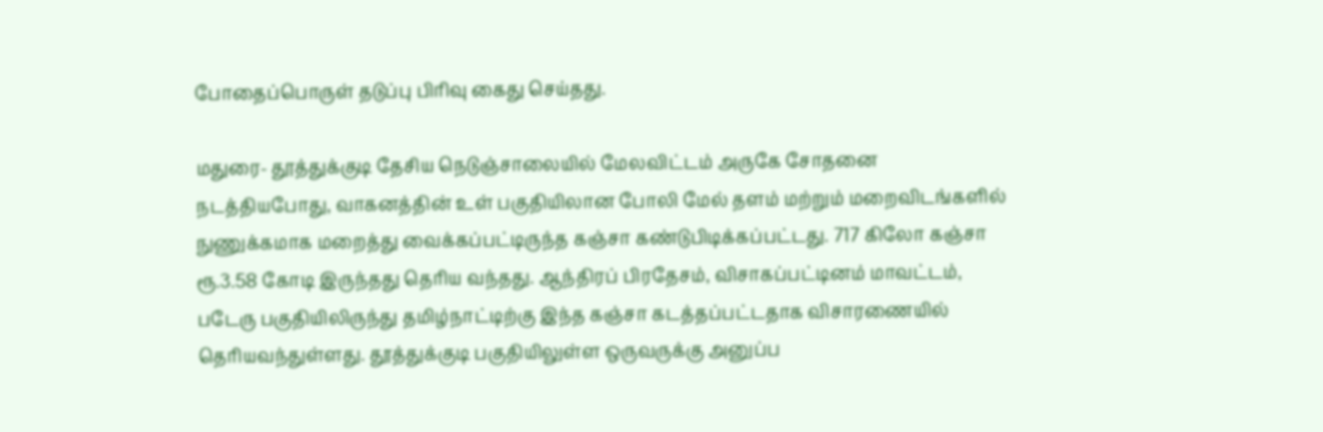போதைப்பொருள் தடுப்பு பிரிவு கைது செய்தது.

மதுரை- தூத்துக்குடி தேசிய நெடுஞ்சாலையில் மேலவிட்டம் அருகே சோதனை நடத்தியபோது, வாகனத்தின் உள் பகுதியிலான போலி மேல் தளம் மற்றும் மறைவிடங்களில் நுணுக்கமாக மறைத்து வைக்கப்பட்டிருந்த கஞ்சா கண்டுபிடிக்கப்பட்டது. 717 கிலோ கஞ்சா ரூ.3.58 கோடி இருந்தது தெரிய வந்தது. ஆந்திரப் பிரதேசம், விசாகப்பட்டினம் மாவட்டம், படேரு பகுதியிலிருந்து தமிழ்நாட்டிற்கு இந்த கஞ்சா கடத்தப்பட்டதாக விசாரணையில் தெரியவந்துள்ளது. தூத்துக்குடி பகுதியிலுள்ள ஒருவருக்கு அனுப்ப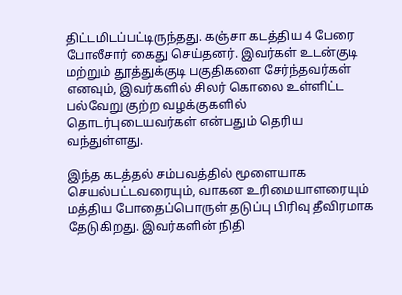திட்டமிடப்பட்டிருந்தது. கஞ்சா கடத்திய 4 பேரை போலீசார் கைது செய்தனர். இவர்கள் உடன்குடி மற்றும் தூத்துக்குடி பகுதிகளை சேர்ந்தவர்கள் எனவும், இவர்களில் சிலர் கொலை உள்ளிட்ட பல்வேறு குற்ற வழக்குகளில் தொடர்புடையவர்கள் என்பதும் தெரிய வந்துள்ளது.

இந்த கடத்தல் சம்பவத்தில் மூளையாக செயல்பட்டவரையும், வாகன உரிமையாளரையும் மத்திய போதைப்பொருள் தடுப்பு பிரிவு தீவிரமாக தேடுகிறது. இவர்களின் நிதி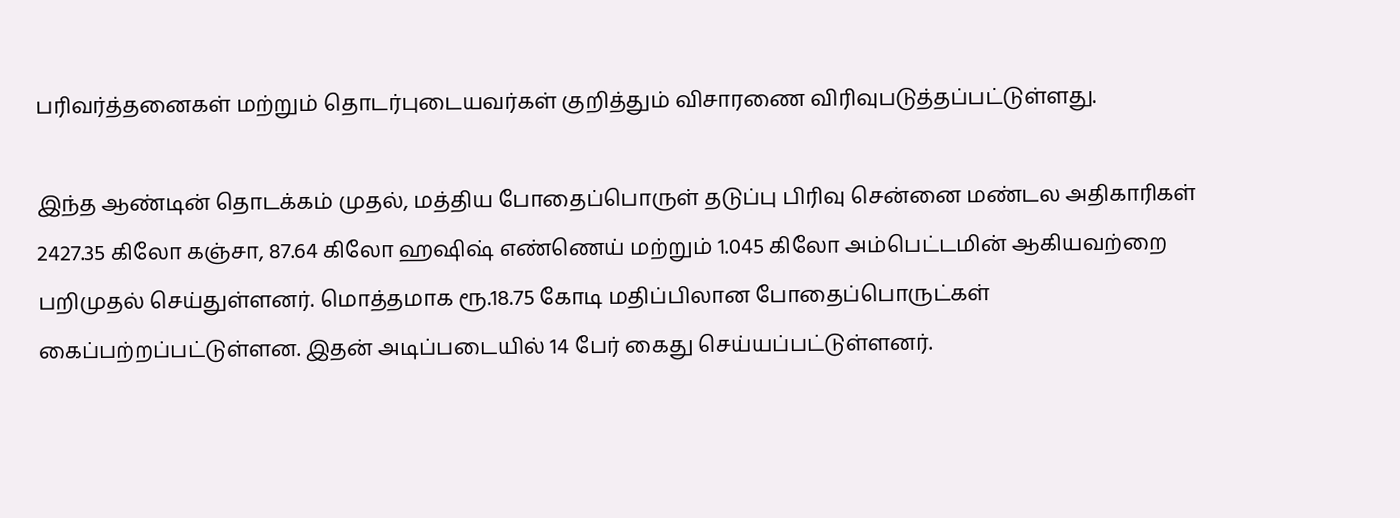பரிவர்த்தனைகள் மற்றும் தொடர்புடையவர்கள் குறித்தும் விசாரணை விரிவுபடுத்தப்பட்டுள்ளது.

இந்த ஆண்டின் தொடக்கம் முதல், மத்திய போதைப்பொருள் தடுப்பு பிரிவு சென்னை மண்டல அதிகாரிகள் 2427.35 கிலோ கஞ்சா, 87.64 கிலோ ஹஷிஷ் எண்ணெய் மற்றும் 1.045 கிலோ அம்பெட்டமின் ஆகியவற்றை பறிமுதல் செய்துள்ளனர். மொத்தமாக ரூ.18.75 கோடி மதிப்பிலான போதைப்பொருட்கள் கைப்பற்றப்பட்டுள்ளன. இதன் அடிப்படையில் 14 பேர் கைது செய்யப்பட்டுள்ளனர்.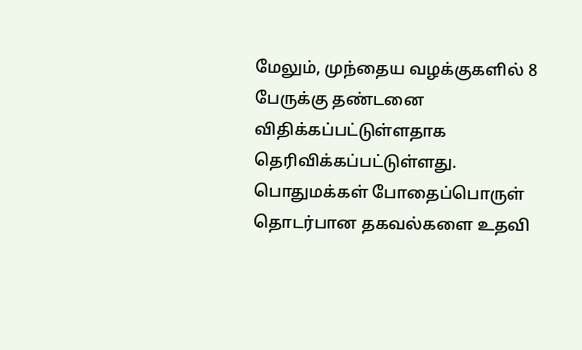மேலும், முந்தைய வழக்குகளில் 8 பேருக்கு தண்டனை விதிக்கப்பட்டுள்ளதாக தெரிவிக்கப்பட்டுள்ளது. பொதுமக்கள் போதைப்பொருள் தொடர்பான தகவல்களை உதவி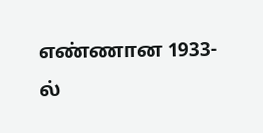எண்ணான 1933-ல்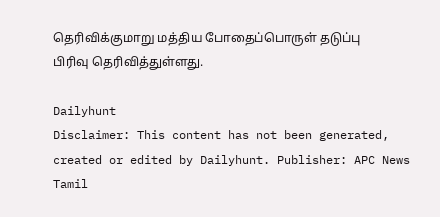தெரிவிக்குமாறு மத்திய போதைப்பொருள் தடுப்பு பிரிவு தெரிவித்துள்ளது.

Dailyhunt
Disclaimer: This content has not been generated, created or edited by Dailyhunt. Publisher: APC News Tamil